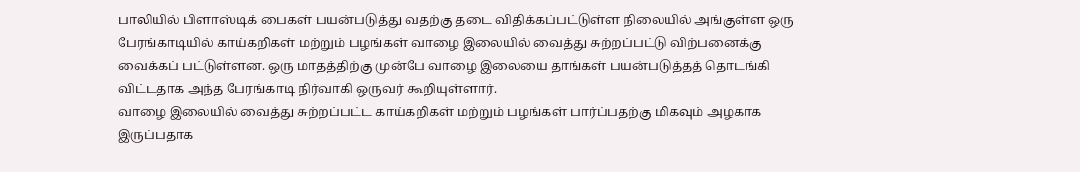பாலியில் பிளாஸ்டிக் பைகள் பயன்படுத்து வதற்கு தடை விதிக்கப்பட்டுள்ள நிலையில் அங்குள்ள ஒரு பேரங்காடியில் காய்கறிகள் மற்றும் பழங்கள் வாழை இலையில் வைத்து சுற்றப்பட்டு விற்பனைக்கு வைக்கப் பட்டுள்ளன. ஒரு மாதத்திற்கு முன்பே வாழை இலையை தாங்கள் பயன்படுத்தத் தொடங்கி விட்டதாக அந்த பேரங்காடி நிர்வாகி ஒருவர் கூறியுள்ளார்.
வாழை இலையில் வைத்து சுற்றப்பட்ட காய்கறிகள் மற்றும் பழங்கள் பார்ப்பதற்கு மிகவும் அழகாக இருப்பதாக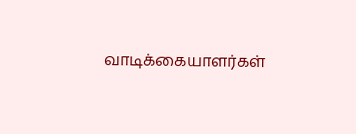வாடிக்கையாளர்கள்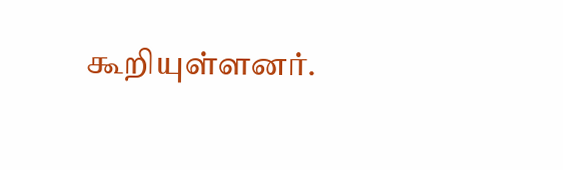கூறியுள்ளனர்.